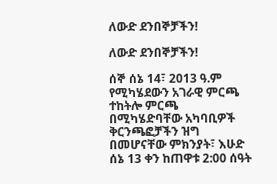ለውድ ደንበኞቻችን!

ለውድ ደንበኞቻችን!

ሰኞ ሰኔ 14፣ 2013 ዓ.ም የሚካሄደውን አገራዊ ምርጫ ተከትሎ ምርጫ በሚካሄድባቸው አካባቢዎች ቅርንጫፎቻችን ዝግ በመሆናቸው ምክንያት፣ እሁድ ሰኔ 13 ቀን ከጠዋቱ 2:00 ሰዓት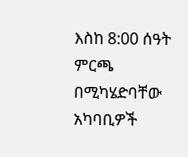እስከ 8:00 ሰዓት ምርጫ በሚካሄድባቸው አካባቢዎች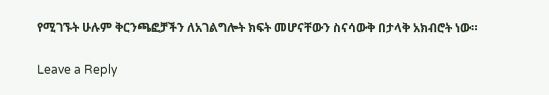የሚገኙት ሁሉም ቅርንጫፎቻችን ለአገልግሎት ክፍት መሆናቸውን ስናሳውቅ በታላቅ አክብሮት ነው።

Leave a Reply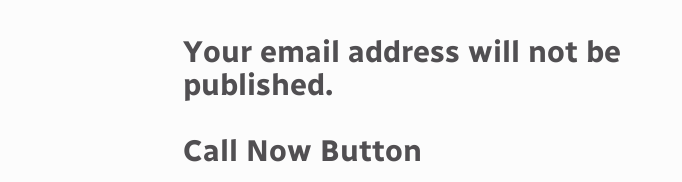Your email address will not be published.

Call Now Button